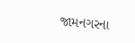જામનગરના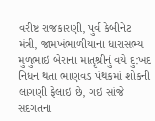વરીષ્ટ રાજકારણી, પુર્વ કેબીનેટ મંત્રી, જામખંભાળીયાના ધારાસભ્ય મુળુભાઇ બેરાના માતૃશ્રીનું વયે દુ:ખદ નિધન થતા ભાણવડ પંથકમાં શોકની લાગણી ફેલાઇ છે, ગઇ સાંજે સદગતના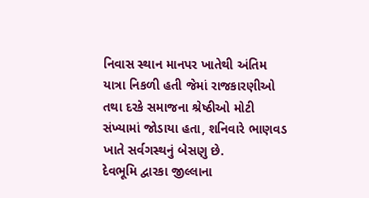નિવાસ સ્થાન માનપર ખાતેથી અંતિમ યાત્રા નિકળી હતી જેમાં રાજકારણીઓ તથા દરકે સમાજના શ્રેષ્ઠીઓ મોટી સંખ્યામાં જોડાયા હતા, શનિવારે ભાણવડ ખાતે સર્વગસ્થનું બેસણુ છે.
દેવભૂમિ દ્વારકા જીલ્લાના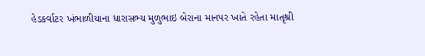હેડકર્વાટર ખંભાળીયાના ધારાસભ્ય મુળુભાઇ બેરાના માનપર ખાતે રહેતા માતૃશ્રી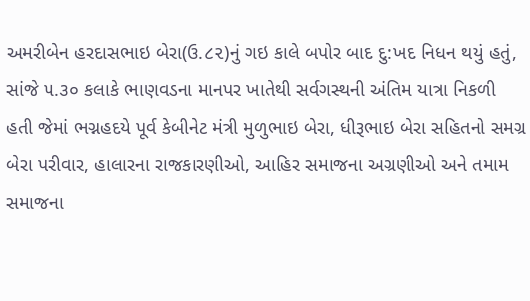અમરીબેન હરદાસભાઇ બેરા(ઉ.૮૨)નું ગઇ કાલે બપોર બાદ દુ:ખદ નિધન થયું હતું, સાંજે ૫.૩૦ કલાકે ભાણવડના માનપર ખાતેથી સર્વગસ્થની અંતિમ યાત્રા નિકળી હતી જેમાં ભગ્નહદયે પૂર્વ કેબીનેટ મંત્રી મુળુભાઇ બેરા, ધીરૂભાઇ બેરા સહિતનો સમગ્ર બેરા પરીવાર, હાલારના રાજકારણીઓ, આહિર સમાજના અગ્રણીઓ અને તમામ સમાજના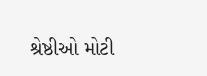શ્રેષ્ઠીઓ મોટી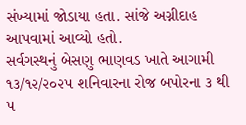સંખ્યામાં જોડાયા હતા. સાંજે અગ્નીદાહ આપવામાં આવ્યો હતો.
સર્વગસ્થનું બેસણુ ભાણવડ ખાતે આગામી ૧૩/૧૨/૨૦૨૫ શનિવારના રોજ બપોરના ૩ થી ૫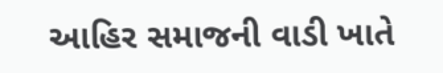આહિર સમાજની વાડી ખાતે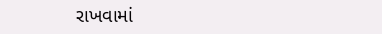રાખવામાં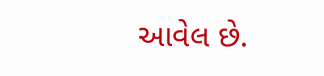આવેલ છે.